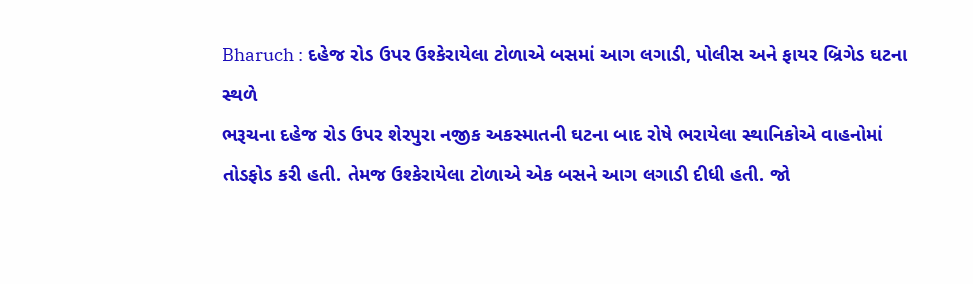Bharuch : દહેજ રોડ ઉપર ઉશ્કેરાયેલા ટોળાએ બસમાં આગ લગાડી, પોલીસ અને ફાયર બ્રિગેડ ઘટના સ્થળે
ભરૂચના દહેજ રોડ ઉપર શેરપુરા નજીક અકસ્માતની ઘટના બાદ રોષે ભરાયેલા સ્થાનિકોએ વાહનોમાં તોડફોડ કરી હતી. તેમજ ઉશ્કેરાયેલા ટોળાએ એક બસને આગ લગાડી દીધી હતી. જો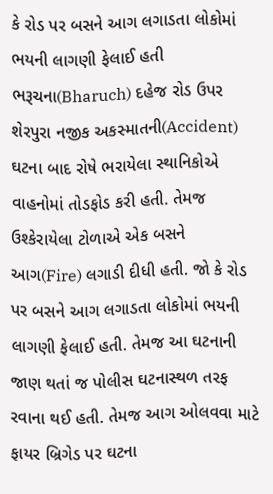કે રોડ પર બસને આગ લગાડતા લોકોમાં ભયની લાગણી ફેલાઈ હતી
ભરૂચના(Bharuch) દહેજ રોડ ઉપર શેરપુરા નજીક અકસ્માતની(Accident) ઘટના બાદ રોષે ભરાયેલા સ્થાનિકોએ વાહનોમાં તોડફોડ કરી હતી. તેમજ ઉશ્કેરાયેલા ટોળાએ એક બસને આગ(Fire) લગાડી દીધી હતી. જો કે રોડ પર બસને આગ લગાડતા લોકોમાં ભયની લાગણી ફેલાઈ હતી. તેમજ આ ઘટનાની જાણ થતાં જ પોલીસ ઘટનાસ્થળ તરફ રવાના થઈ હતી. તેમજ આગ ઓલવવા માટે ફાયર બ્રિગેડ પર ઘટના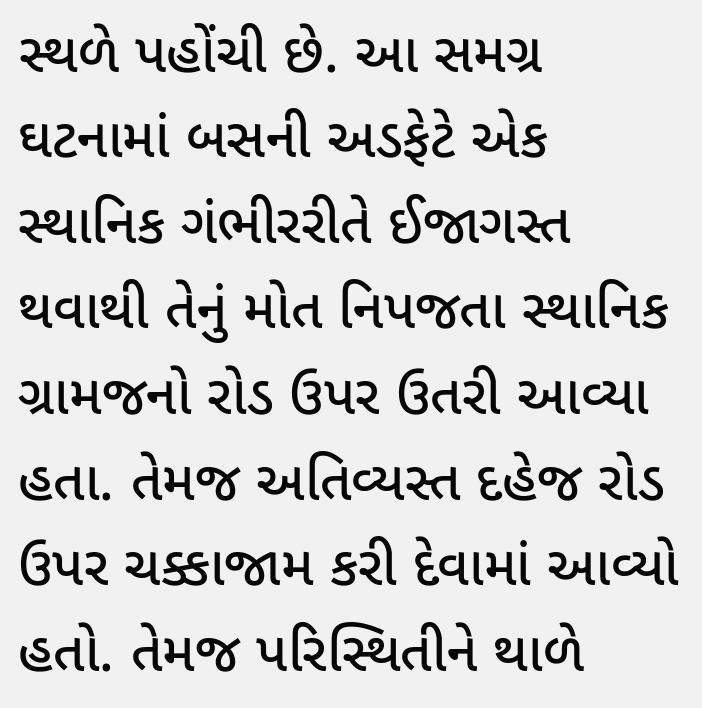સ્થળે પહોંચી છે. આ સમગ્ર ઘટનામાં બસની અડફેટે એક સ્થાનિક ગંભીરરીતે ઈજાગસ્ત થવાથી તેનું મોત નિપજતા સ્થાનિક ગ્રામજનો રોડ ઉપર ઉતરી આવ્યા હતા. તેમજ અતિવ્યસ્ત દહેજ રોડ ઉપર ચક્કાજામ કરી દેવામાં આવ્યો હતો. તેમજ પરિસ્થિતીને થાળે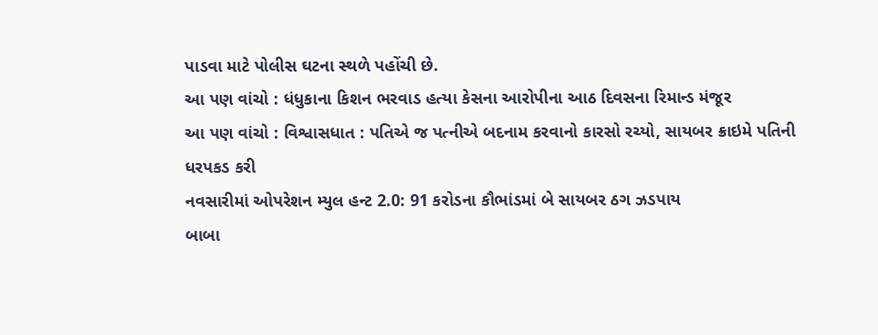પાડવા માટે પોલીસ ઘટના સ્થળે પહોંચી છે.
આ પણ વાંચો : ધંધુકાના કિશન ભરવાડ હત્યા કેસના આરોપીના આઠ દિવસના રિમાન્ડ મંજૂર
આ પણ વાંચો : વિશ્વાસધાત : પતિએ જ પત્નીએ બદનામ કરવાનો કારસો રચ્યો, સાયબર ક્રાઇમે પતિની ધરપકડ કરી
નવસારીમાં ઓપરેશન મ્યુલ હન્ટ 2.0: 91 કરોડના કૌભાંડમાં બે સાયબર ઠગ ઝડપાય
બાબા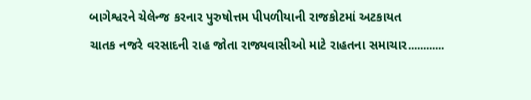બાગેશ્વરને ચેલેન્જ કરનાર પુરુષોત્તમ પીપળીયાની રાજકોટમાં અટકાયત
ચાતક નજરે વરસાદની રાહ જોતા રાજ્યવાસીઓ માટે રાહતના સમાચાર............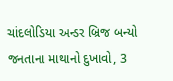ચાંદલોડિયા અન્ડર બ્રિજ બન્યો જનતાના માથાનો દુખાવો, 3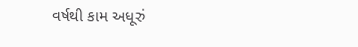વર્ષથી કામ અધૂરું